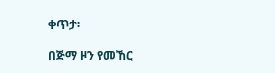ቀጥታ፡

በጅማ ዞን የመኸር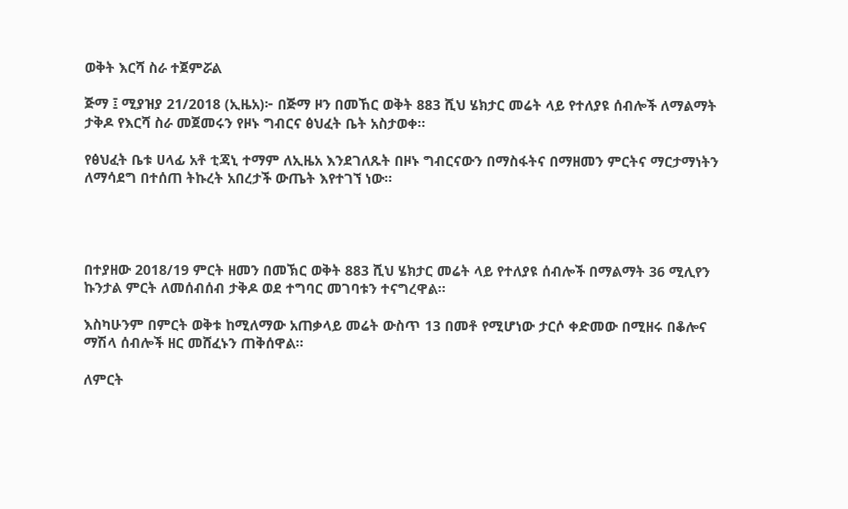ወቅት እርሻ ስራ ተጀምሯል

ጅማ ፤ ሚያዝያ 21/2018 (ኢዜአ)፦ በጅማ ዞን በመኸር ወቅት 883 ሺህ ሄክታር መሬት ላይ የተለያዩ ሰብሎች ለማልማት ታቅዶ የእርሻ ስራ መጀመሩን የዞኑ ግብርና ፅህፈት ቤት አስታወቀ።

የፅህፈት ቤቱ ሀላፊ አቶ ቲጃኒ ተማም ለኢዜአ እንደገለጹት በዞኑ ግብርናውን በማስፋትና በማዘመን ምርትና ማርታማነትን ለማሳደግ በተሰጠ ትኩረት አበረታች ውጤት እየተገኘ ነው።




በተያዘው 2018/19 ምርት ዘመን በመኽር ወቅት 883 ሺህ ሄክታር መሬት ላይ የተለያዩ ሰብሎች በማልማት 36 ሚሊየን ኩንታል ምርት ለመሰብሰብ ታቅዶ ወደ ተግባር መገባቱን ተናግረዋል።

እስካሁንም በምርት ወቅቱ ከሚለማው አጠቃላይ መሬት ውስጥ 13 በመቶ የሚሆነው ታርሶ ቀድመው በሚዘሩ በቆሎና ማሽላ ሰብሎች ዘር መሸፈኑን ጠቅሰዋል።

ለምርት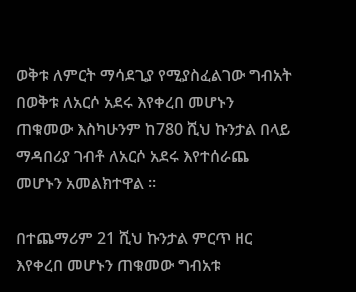ወቅቱ ለምርት ማሳደጊያ የሚያስፈልገው ግብአት በወቅቱ ለአርሶ አደሩ እየቀረበ መሆኑን ጠቁመው እስካሁንም ከ780 ሺህ ኩንታል በላይ ማዳበሪያ ገብቶ ለአርሶ አደሩ እየተሰራጨ መሆኑን አመልክተዋል ።

በተጨማሪም 21 ሺህ ኩንታል ምርጥ ዘር እየቀረበ መሆኑን ጠቁመው ግብአቱ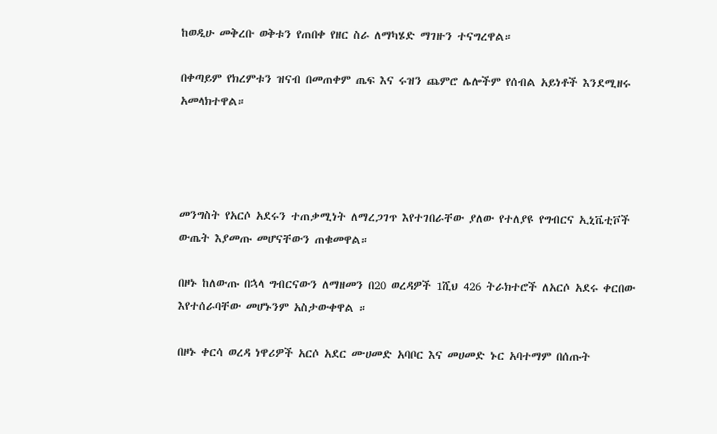ከወዲሁ መቅረቡ ወቅቱን የጠበቀ የዘር ስራ ለማካሄድ ማገዙን ተናግረዋል።

በቀጣይም የክረምቱን ዝናብ በመጠቀም ጤፍ እና ሩዝን ጨምሮ ሌሎችም የሰብል አይነቶች እንደሚዘሩ አመላክተዋል።




መንግስት የአርሶ አደሩን ተጠቃሚነት ለማረጋገጥ እየተገበራቸው ያለው የተለያዩ የግብርና ኢኒቬቲቮች ውጤት እያመጡ መሆናቸውን ጠቁመዋል።

በዞኑ ከለውጡ በኋላ ግብርናውን ለማዘመን በ20 ወረዳዎች 1ሺህ 426 ትራክተሮች ለአርሶ አደሩ ቀርበው እየተሰራባቸው መሆኑንም አስታውቀዋል ።

በዞኑ ቀርሳ ወረዳ ነዋሪዎች አርሶ አደር ሙሀመድ አባቦር እና መሀመድ ኑር አባተማም በሰጡት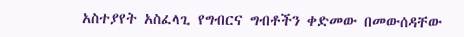አስተያየት አስፈላጊ የግብርና ግብቶችን ቀድመው በመውሰዳቸው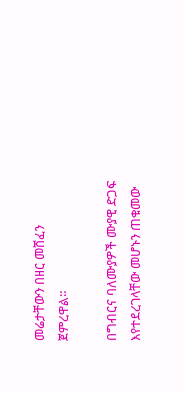መሬታቸውን በዘር መሸፈን ጀምረዋል።

በግብርና ባለሙያዎች ሙያዊ ድጋፍ እየተደረገላቸው መሆኑን ጠቁመው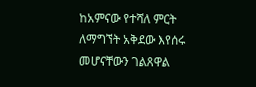ከአምናው የተሻለ ምርት ለማግኘት አቅደው እየሰሩ መሆናቸውን ገልጸዋል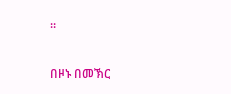።

በዞኑ በመኽር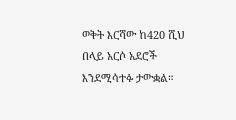ወቅት እርሻው ከ420 ሺህ በላይ አርሶ አደሮች እንደሚሳተፉ ታውቋል።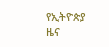የኢትዮጵያ ዜና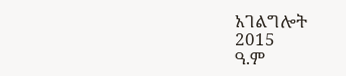አገልግሎት
2015
ዓ.ም